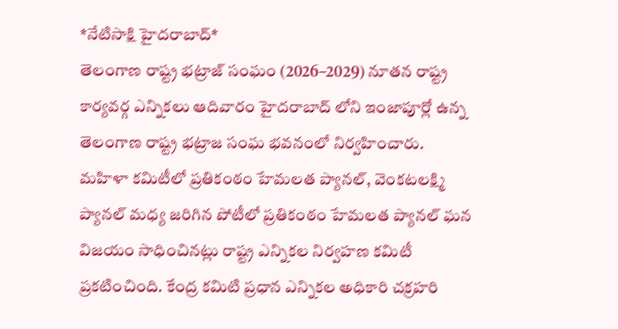*నేటిసాక్షి హైదరాబాద్*
తెలంగాణ రాష్ట్ర భట్రాజ్ సంఘం (2026–2029) నూతన రాష్ట్ర కార్యవర్గ ఎన్నికలు ఆదివారం హైదరాబాద్ లోని ఇంజాపూర్లో ఉన్న తెలంగాణ రాష్ట్ర భట్రాజ సంఘ భవనంలో నిర్వహించారు.
మహిళా కమిటీలో ప్రతికంఠం హేమలత ప్యానల్, వెంకటలక్ష్మి ప్యానల్ మధ్య జరిగిన పోటీలో ప్రతికంఠం హేమలత ప్యానల్ ఘన విజయం సాధించినట్లు రాష్ట్ర ఎన్నికల నిర్వహణ కమిటీ ప్రకటించింది. కేంద్ర కమిటి ప్రధాన ఎన్నికల అధికారి చక్రహరి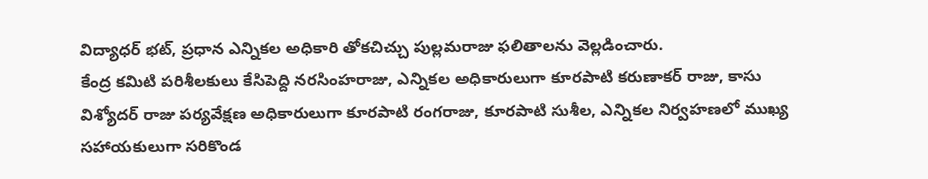విద్యాధర్ భట్, ప్రధాన ఎన్నికల అధికారి తోకచిచ్చు పుల్లమరాజు ఫలితాలను వెల్లడించారు.
కేంద్ర కమిటి పరిశీలకులు కేసిపెద్ది నరసింహరాజు, ఎన్నికల అధికారులుగా కూరపాటి కరుణాకర్ రాజు, కాసు విశ్యోదర్ రాజు పర్యవేక్షణ అధికారులుగా కూరపాటి రంగరాజు, కూరపాటి సుశీల, ఎన్నికల నిర్వహణలో ముఖ్య సహాయకులుగా సరికొండ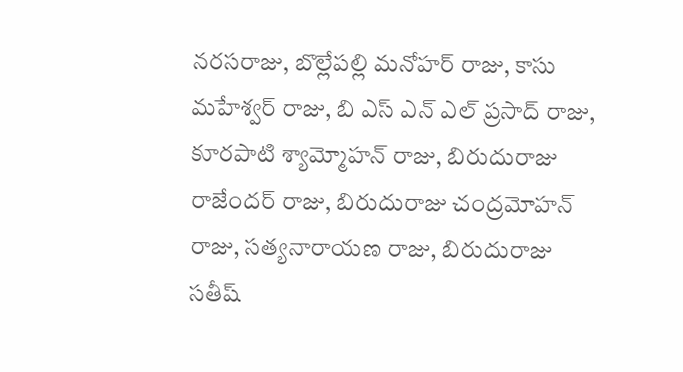నరసరాజు, బొల్లేపల్లి మనోహర్ రాజు, కాసు మహేశ్వర్ రాజు, బి ఎస్ ఎన్ ఎల్ ప్రసాద్ రాజు, కూరపాటి శ్యామ్మోహన్ రాజు, బిరుదురాజు రాజేందర్ రాజు, బిరుదురాజు చంద్రమోహన్ రాజు, సత్యనారాయణ రాజు, బిరుదురాజు సతీష్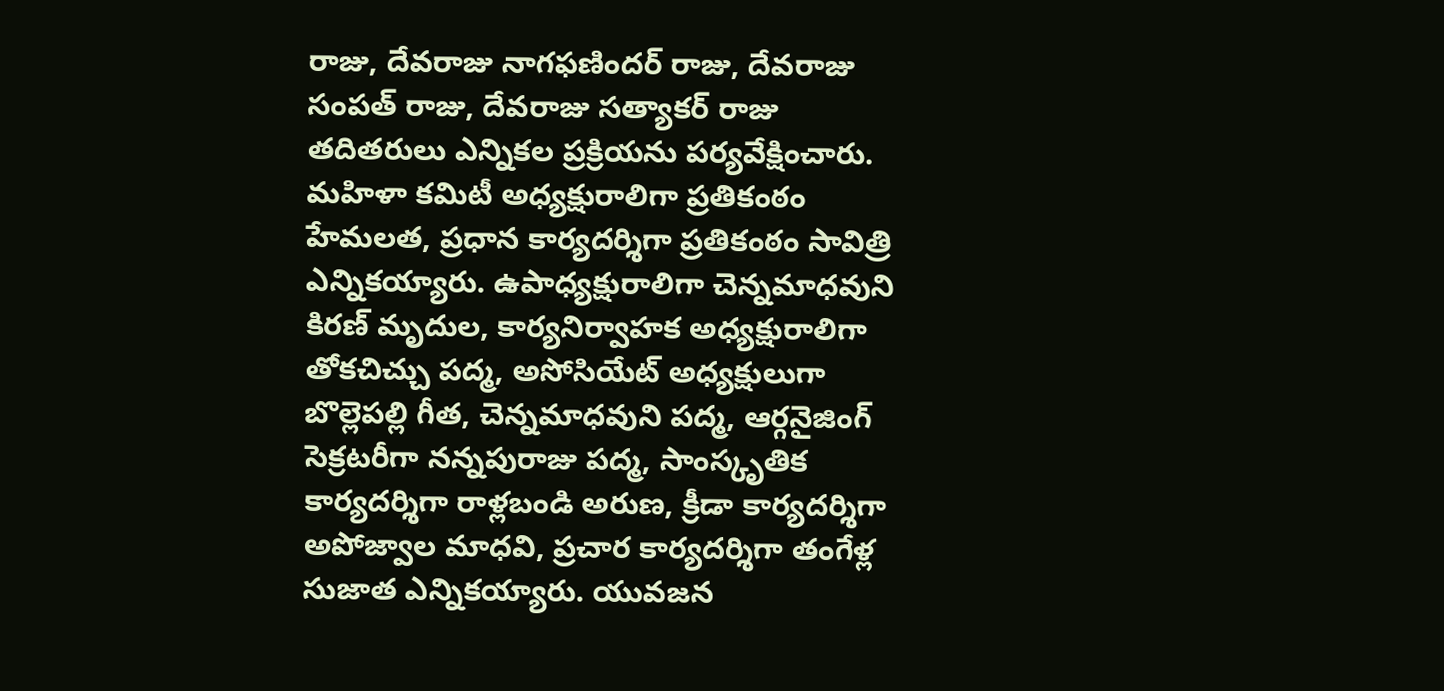రాజు, దేవరాజు నాగఫణిందర్ రాజు, దేవరాజు సంపత్ రాజు, దేవరాజు సత్యాకర్ రాజు తదితరులు ఎన్నికల ప్రక్రియను పర్యవేక్షించారు. మహిళా కమిటీ అధ్యక్షురాలిగా ప్రతికంఠం హేమలత, ప్రధాన కార్యదర్శిగా ప్రతికంఠం సావిత్రి ఎన్నికయ్యారు. ఉపాధ్యక్షురాలిగా చెన్నమాధవుని కిరణ్ మృదుల, కార్యనిర్వాహక అధ్యక్షురాలిగా తోకచిచ్చు పద్మ, అసోసియేట్ అధ్యక్షులుగా బొల్లెపల్లి గీత, చెన్నమాధవుని పద్మ, ఆర్గనైజింగ్ సెక్రటరీగా నన్నపురాజు పద్మ, సాంస్కృతిక కార్యదర్శిగా రాళ్లబండి అరుణ, క్రీడా కార్యదర్శిగా అపోజ్వాల మాధవి, ప్రచార కార్యదర్శిగా తంగేళ్ల సుజాత ఎన్నికయ్యారు. యువజన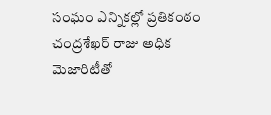సంఘం ఎన్నికల్లో ప్రతికంఠం చంద్రశేఖర్ రాజు అధిక మెజారిటీతో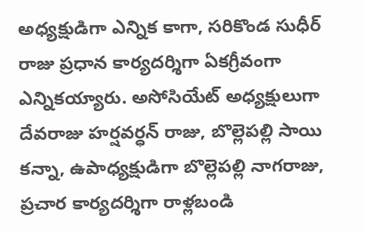అధ్యక్షుడిగా ఎన్నిక కాగా, సరికొండ సుధీర్ రాజు ప్రధాన కార్యదర్శిగా ఏకగ్రీవంగా ఎన్నికయ్యారు. అసోసియేట్ అధ్యక్షులుగా దేవరాజు హర్షవర్ధన్ రాజు, బొల్లెపల్లి సాయి కన్నా, ఉపాధ్యక్షుడిగా బొల్లెపల్లి నాగరాజు, ప్రచార కార్యదర్శిగా రాళ్లబండి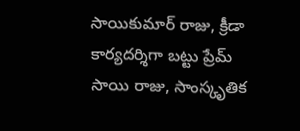సాయికుమార్ రాజు, క్రీడా కార్యదర్శిగా బట్టు ప్రేమ్ సాయి రాజు, సాంస్కృతిక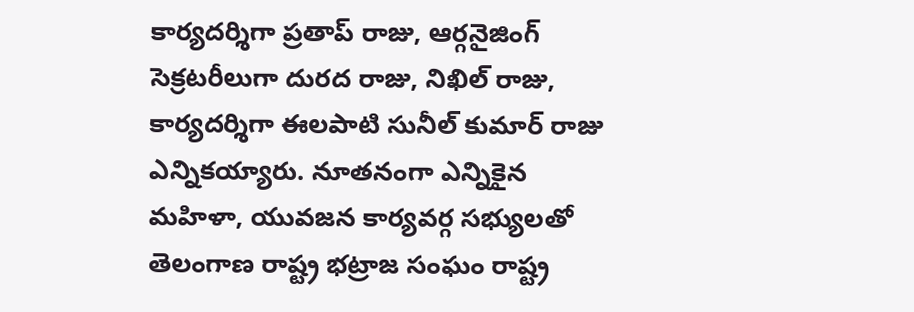కార్యదర్శిగా ప్రతాప్ రాజు, ఆర్గనైజింగ్ సెక్రటరీలుగా దురద రాజు, నిఖిల్ రాజు, కార్యదర్శిగా ఈలపాటి సునీల్ కుమార్ రాజు ఎన్నికయ్యారు. నూతనంగా ఎన్నికైన మహిళా, యువజన కార్యవర్గ సభ్యులతో తెలంగాణ రాష్ట్ర భట్రాజ సంఘం రాష్ట్ర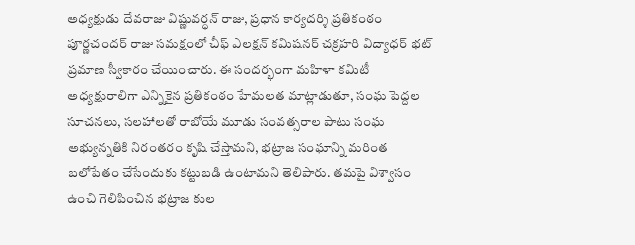అధ్యక్షుడు దేవరాజు విష్ణువర్ధన్ రాజు, ప్రధాన కార్యదర్శి ప్రతికంఠం పూర్ణచందర్ రాజు సమక్షంలో చీఫ్ ఎలక్షన్ కమిషనర్ చక్రహరి విద్యాధర్ భట్ ప్రమాణ స్వీకారం చేయించారు. ఈ సందర్భంగా మహిళా కమిటీ అధ్యక్షురాలిగా ఎన్నికైన ప్రతికంఠం హేమలత మాట్లాడుతూ, సంఘ పెద్దల సూచనలు, సలహాలతో రాబోయే మూడు సంవత్సరాల పాటు సంఘ అభ్యున్నతికి నిరంతరం కృషి చేస్తామని, భట్రాజ సంఘాన్ని మరింత బలోపేతం చేసేందుకు కట్టుబడి ఉంటామని తెలిపారు. తమపై విశ్వాసం ఉంచి గెలిపించిన భట్రాజ కుల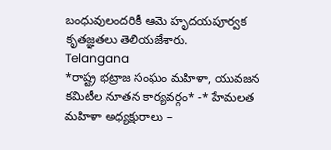బంధువులందరికీ ఆమె హృదయపూర్వక కృతజ్ఞతలు తెలియజేశారు.
Telangana
*రాష్ట్ర భట్రాజ సంఘం మహిళా, యువజన కమిటీల నూతన కార్యవర్గం* -* హేమలత మహిళా అధ్యక్షురాలు –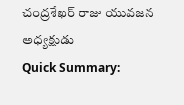చంద్రశేఖర్ రాజు యువజన అధ్యక్షుడు
Quick Summary: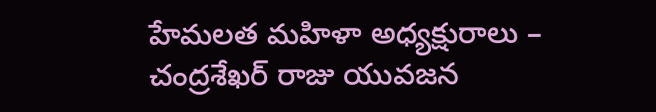హేమలత మహిళా అధ్యక్షురాలు – చంద్రశేఖర్ రాజు యువజన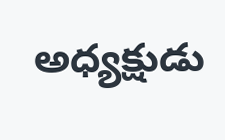అధ్యక్షుడు